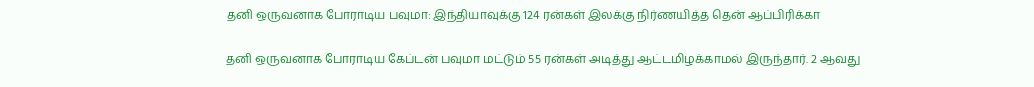தனி ஒருவனாக போராடிய பவுமா: இந்தியாவுக்கு 124 ரன்கள் இலக்கு நிர்ணயித்த தென் ஆப்பிரிக்கா

தனி ஒருவனாக போராடிய கேப்டன் பவுமா மட்டும் 55 ரன்கள் அடித்து ஆட்டமிழக்காமல் இருந்தார். 2 ஆவது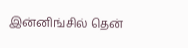இன்னிங்சில் தென்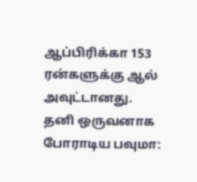ஆப்பிரிக்கா 153 ரன்களுக்கு ஆல் அவுட்டானது.
தனி ஒருவனாக போராடிய பவுமா: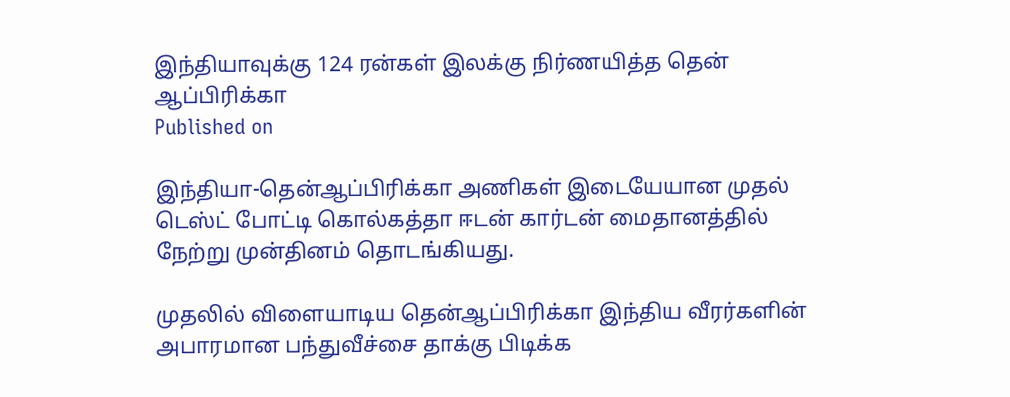இந்தியாவுக்கு 124 ரன்கள் இலக்கு நிர்ணயித்த தென் ஆப்பிரிக்கா
Published on

இந்தியா-தென்ஆப்பிரிக்கா அணிகள் இடையேயான முதல் டெஸ்ட் போட்டி கொல்கத்தா ஈடன் கார்டன் மைதானத்தில் நேற்று முன்தினம் தொடங்கியது.

முதலில் விளையாடிய தென்ஆப்பிரிக்கா இந்திய வீரர்களின் அபாரமான பந்துவீச்சை தாக்கு பிடிக்க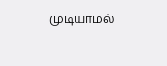முடியாமல்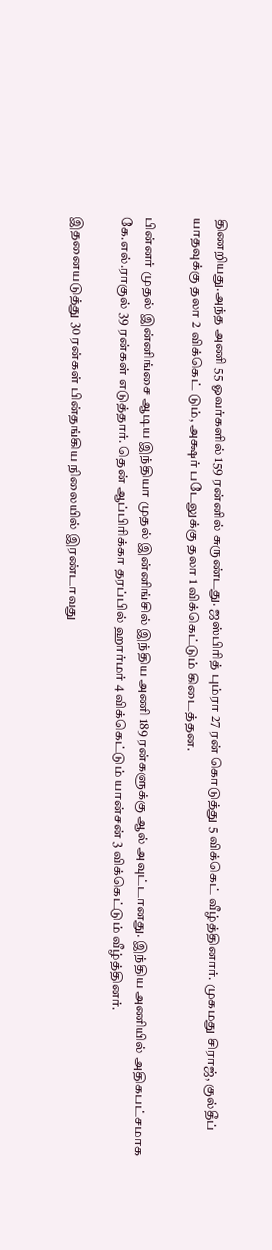திணறியது.அந்த அணி 55 ஓவர்களில் 159 ரன்னில் சுருண்டது. ஜஸ்பிரித் பும்ரா 27 ரன் கொடுத்து 5 விக்கெட் வீழ்த்தினார். முகமது சிராஜ், குல்தீப் யாதவுக்கு தலா 2 விக்கெட் டும், அக்ஷர் படேலுக்கு தலா 1 விக்கெட்டும் கிடைத்தன.

பின்னர் முதல் இன்னிங்சை ஆடிய இந்தியா முதல் இன்னிங்சில் இந்திய அணி 189 ரன்களுக்கு ஆல் அவுட்டானது. இந்திய அணியில் அதிகபட்சமாக கே.எல்.ராகுல் 39 ரன்கள் எடுத்தார். தென் ஆப்பிரிக்கா தரப்பில் ஹார்மர் 4 விக்கெட்டும் யான்சன் 3 விக்கெட்டும் வீழ்த்தினர்.

இதனையடுத்து 30 ரன்கள் பின்தங்கிய நிலையில் இரண்டாவது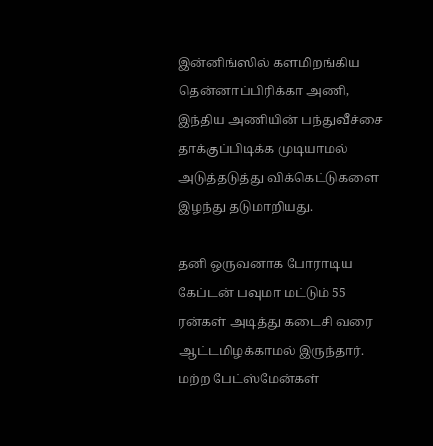இன்னிங்ஸில் களமிறங்கிய தென்னாப்பிரிக்கா அணி, இந்திய அணியின் பந்துவீச்சை தாக்குப்பிடிக்க முடியாமல் அடுத்தடுத்து விக்கெட்டுகளை இழந்து தடுமாறியது.

தனி ஒருவனாக போராடிய கேப்டன் பவுமா மட்டும் 55 ரன்கள் அடித்து கடைசி வரை ஆட்டமிழக்காமல் இருந்தார். மற்ற பேட்ஸ்மேன்கள்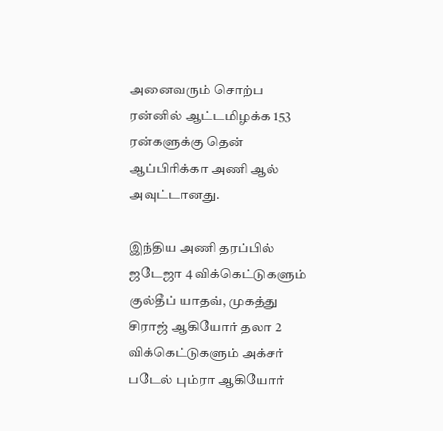அனைவரும் சொற்ப ரன்னில் ஆட்டமிழக்க 153 ரன்களுக்கு தென் ஆப்பிரிக்கா அணி ஆல் அவுட்டானது.

இந்திய அணி தரப்பில் ஜடேஜா 4 விக்கெட்டுகளும் குல்தீப் யாதவ், முகத்து சிராஜ் ஆகியோர் தலா 2 விக்கெட்டுகளும் அக்சர் படேல் பும்ரா ஆகியோர்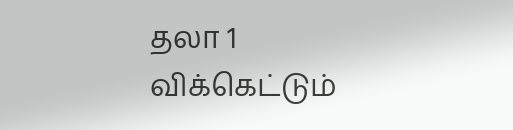தலா 1 விக்கெட்டும்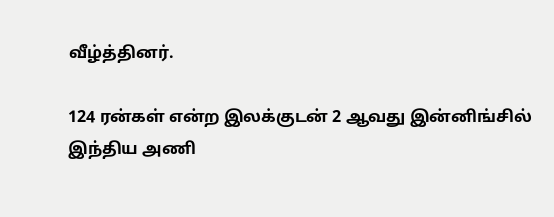வீழ்த்தினர்.

124 ரன்கள் என்ற இலக்குடன் 2 ஆவது இன்னிங்சில் இந்திய அணி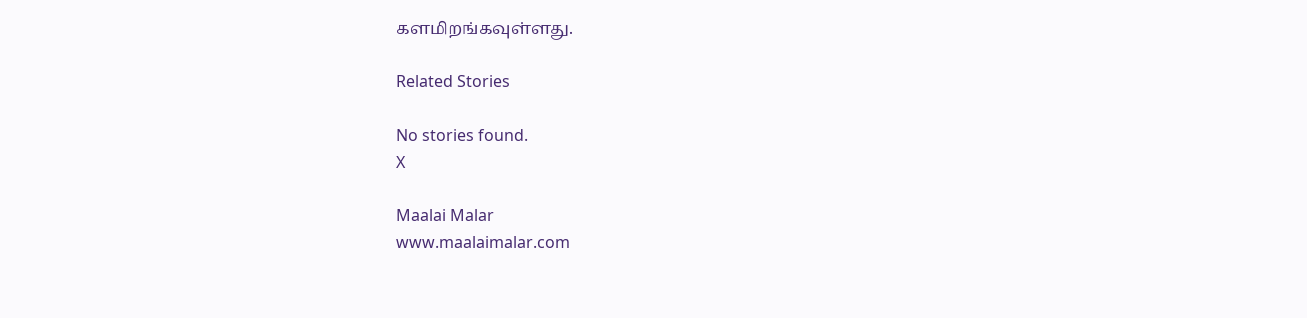களமிறங்கவுள்ளது.

Related Stories

No stories found.
X

Maalai Malar
www.maalaimalar.com